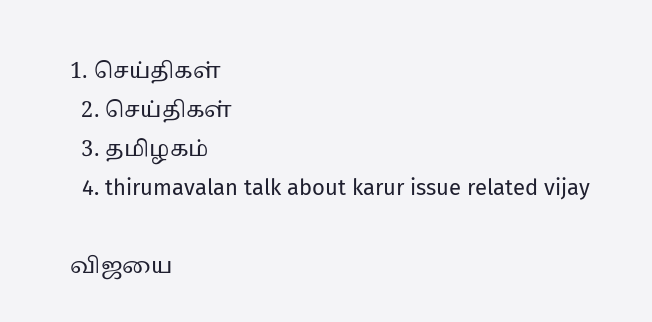1. செய்திகள்
  2. செய்திகள்
  3. த‌மிழக‌ம்
  4. thirumavalan talk about karur issue related vijay

விஜயை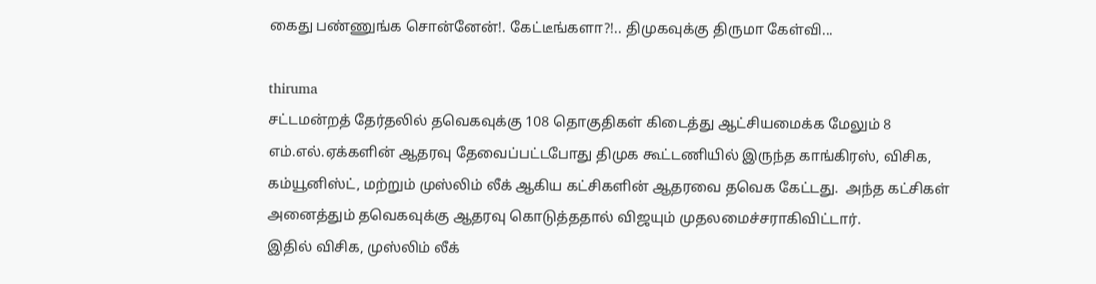கைது பண்ணுங்க சொன்னேன்!. கேட்டீங்களா?!.. திமுகவுக்கு திருமா கேள்வி...

thiruma
சட்டமன்றத் தேர்தலில் தவெகவுக்கு 108 தொகுதிகள் கிடைத்து ஆட்சியமைக்க மேலும் 8 எம்.எல்.ஏக்களின் ஆதரவு தேவைப்பட்டபோது திமுக கூட்டணியில் இருந்த காங்கிரஸ், விசிக, கம்யூனிஸ்ட், மற்றும் முஸ்லிம் லீக் ஆகிய கட்சிகளின் ஆதரவை தவெக கேட்டது.  அந்த கட்சிகள் அனைத்தும் தவெகவுக்கு ஆதரவு கொடுத்ததால் விஜயும் முதலமைச்சராகிவிட்டார்.
இதில் விசிக, முஸ்லிம் லீக்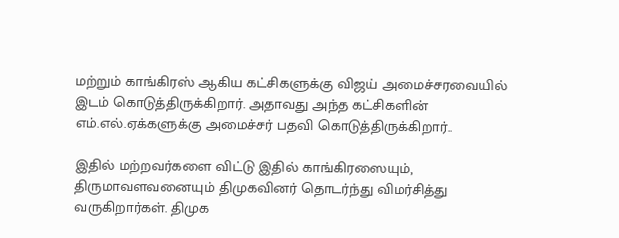மற்றும் காங்கிரஸ் ஆகிய கட்சிகளுக்கு விஜய் அமைச்சரவையில் இடம் கொடுத்திருக்கிறார். அதாவது அந்த கட்சிகளின் எம்.எல்.ஏக்களுக்கு அமைச்சர் பதவி கொடுத்திருக்கிறார்..

இதில் மற்றவர்களை விட்டு இதில் காங்கிரஸையும், திருமாவளவனையும் திமுகவினர் தொடர்ந்து விமர்சித்து வருகிறார்கள். திமுக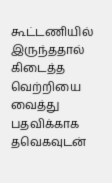கூட்டணியில் இருந்ததால் கிடைத்த வெற்றியை வைத்து பதவிக்காக தவெகவுடன்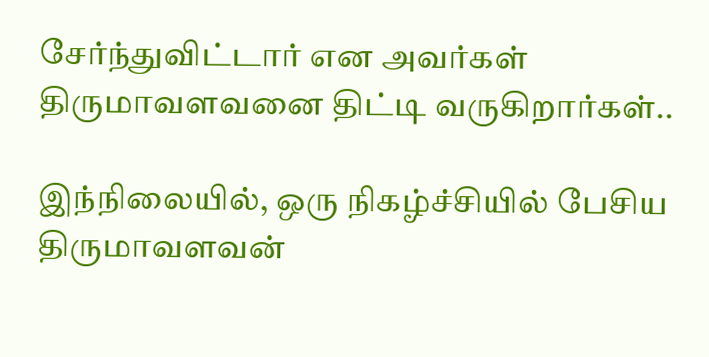சேர்ந்துவிட்டார் என அவர்கள் திருமாவளவனை திட்டி வருகிறார்கள்..

இந்நிலையில், ஒரு நிகழ்ச்சியில் பேசிய திருமாவளவன்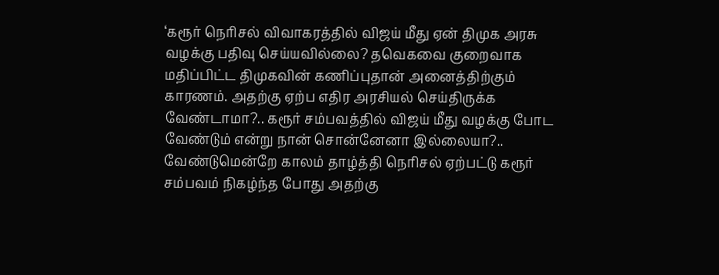‘கரூர் நெரிசல் விவாகரத்தில் விஜய் மீது ஏன் திமுக அரசு வழக்கு பதிவு செய்யவில்லை? தவெகவை குறைவாக மதிப்பிட்ட திமுகவின் கணிப்புதான் அனைத்திற்கும் காரணம். அதற்கு ஏற்ப எதிர அரசியல் செய்திருக்க வேண்டாமா?.. கரூர் சம்பவத்தில் விஜய் மீது வழக்கு போட வேண்டும் என்று நான் சொன்னேனா இல்லையா?.. வேண்டுமென்றே காலம் தாழ்த்தி நெரிசல் ஏற்பட்டு கரூர் சம்பவம் நிகழ்ந்த போது அதற்கு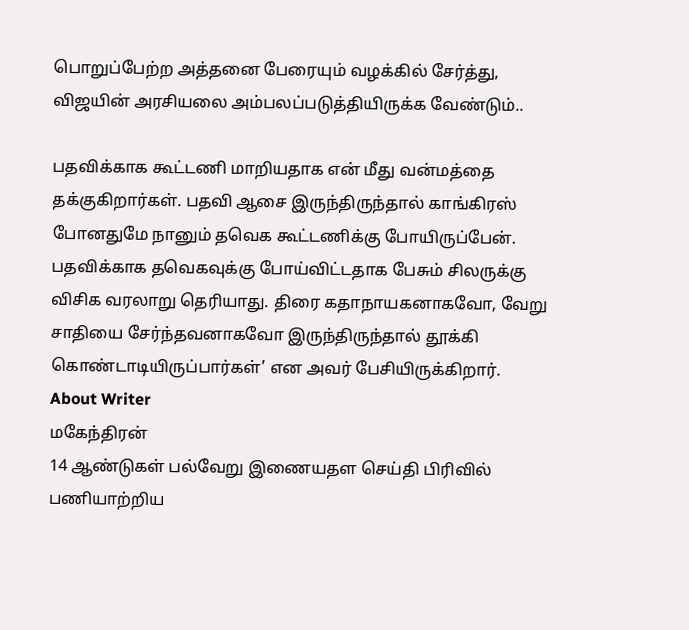பொறுப்பேற்ற அத்தனை பேரையும் வழக்கில் சேர்த்து, விஜயின் அரசியலை அம்பலப்படுத்தியிருக்க வேண்டும்..

பதவிக்காக கூட்டணி மாறியதாக என் மீது வன்மத்தை தக்குகிறார்கள். பதவி ஆசை இருந்திருந்தால் காங்கிரஸ் போனதுமே நானும் தவெக கூட்டணிக்கு போயிருப்பேன். பதவிக்காக தவெகவுக்கு போய்விட்டதாக பேசும் சிலருக்கு விசிக வரலாறு தெரியாது. திரை கதாநாயகனாகவோ, வேறு சாதியை சேர்ந்தவனாகவோ இருந்திருந்தால் தூக்கி கொண்டாடியிருப்பார்கள்’ என அவர் பேசியிருக்கிறார்.
About Writer
மகேந்திரன்
14 ஆண்டுகள் பல்வேறு இணையதள செய்தி பிரிவில் பணியாற்றிய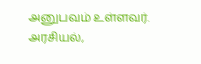அனுபவம் உள்ளவர். அரசியல்,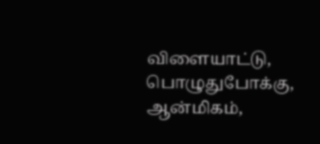விளையாட்டு, பொழுதுபோக்கு, ஆன்மிகம்,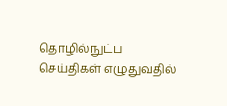தொழில்நுட்ப செய்திகள் எழுதுவதில்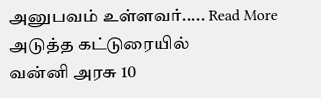அனுபவம் உள்ளவர்..... Read More
அடுத்த கட்டுரையில்
வன்னி அரசு 10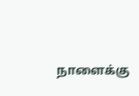நாளைக்கு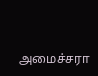அமைச்சரா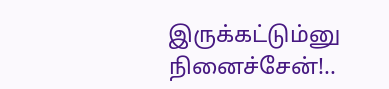இருக்கட்டும்னு நினைச்சேன்!..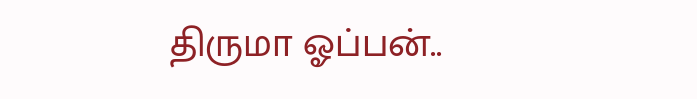திருமா ஓப்பன்..